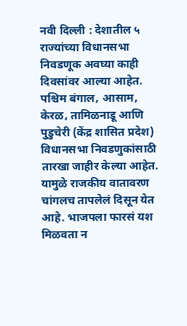नवी दिल्ली : देशातील ५ राज्यांच्या विधानसभा निवडणूक अवघ्या काही दिवसांवर आल्या आहेत. पश्चिम बंगाल, आसाम, केरळ, तामिळनाडू आणि पुडुचेरी (केंद्र शासित प्रदेश) विधानसभा निवडणुकांसाठी तारखा जाहीर केल्या आहेत. यामुळे राजकीय वातावरण चांगलच तापलेलं दिसून येत आहे. भाजपला फारसं यश मिळवता न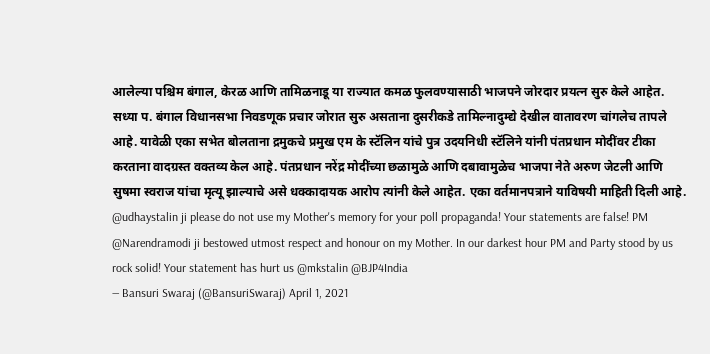आलेल्या पश्चिम बंगाल, केरळ आणि तामिळनाडू या राज्यात कमळ फुलवण्यासाठी भाजपने जोरदार प्रयत्न सुरु केले आहेत.
सध्या प. बंगाल विधानसभा निवडणूक प्रचार जोरात सुरु असताना दुसरीकडे तामिल्नादुम्द्ये देखील वातावरण चांगलेच तापले आहे. यावेळी एका सभेत बोलताना द्रमुकचे प्रमुख एम के स्टॅलिन यांचे पुत्र उदयनिधी स्टॅलिने यांनी पंतप्रधान मोदींवर टीका करताना वादग्रस्त वक्तव्य केल आहे. पंतप्रधान नरेंद्र मोदींच्या छळामुळे आणि दबावामुळेच भाजपा नेते अरुण जेटली आणि सुषमा स्वराज यांचा मृत्यू झाल्याचे असे धक्कादायक आरोप त्यांनी केले आहेत. एका वर्तमानपत्राने याविषयी माहिती दिली आहे.
@udhaystalin ji please do not use my Mother's memory for your poll propaganda! Your statements are false! PM @Narendramodi ji bestowed utmost respect and honour on my Mother. In our darkest hour PM and Party stood by us rock solid! Your statement has hurt us @mkstalin @BJP4India
— Bansuri Swaraj (@BansuriSwaraj) April 1, 2021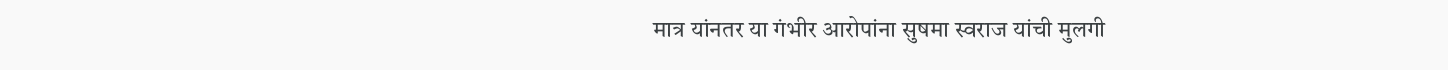मात्र यांनतर या गंभीर आरोपांना सुषमा स्वराज यांची मुलगी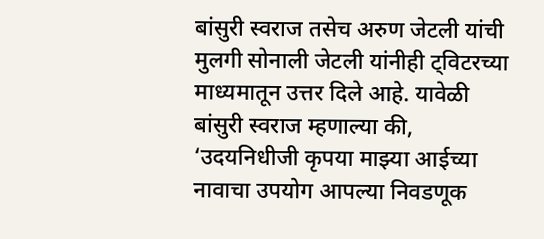बांसुरी स्वराज तसेच अरुण जेटली यांची मुलगी सोनाली जेटली यांनीही ट्विटरच्या माध्यमातून उत्तर दिले आहे. यावेळी बांसुरी स्वराज म्हणाल्या की, ‘उदयनिधीजी कृपया माझ्या आईच्या नावाचा उपयोग आपल्या निवडणूक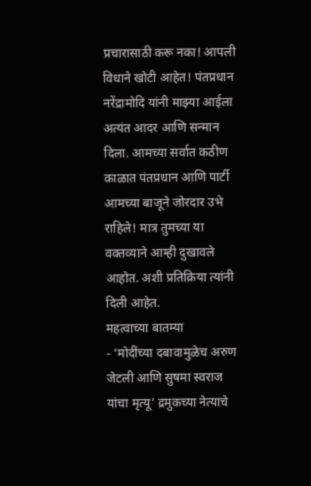प्रचारासाठी करू नका! आपली विधाने खोटी आहेत! पंतप्रधान नरेंद्रामोदि यांनी माझ्या आईला अत्यंत आदर आणि सन्मान दिला. आमच्या सर्वात कठीण काळात पंतप्रधान आणि पार्टी आमच्या बाजूने जोरदार उभे राहिले! मात्र तुमच्या या वक्तव्याने आम्ही दुखावले आहोत. अशी प्रतिक्रिया त्यांनी दिली आहेत.
महत्वाच्या बातम्या
- ‘मोदींच्या दबावामुळेच अरुण जेटली आणि सुषमा स्वराज यांचा मृत्यू’ द्रमुकच्या नेत्याचे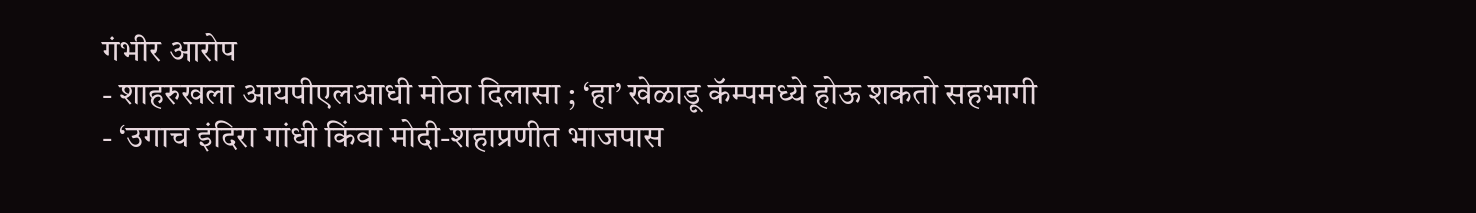गंभीर आरोप
- शाहरुखला आयपीएलआधी मोठा दिलासा ; ‘हा’ खेळाडू कॅम्पमध्ये होऊ शकतो सहभागी
- ‘उगाच इंदिरा गांधी किंवा मोदी-शहाप्रणीत भाजपास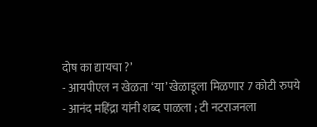दोष का द्यायचा ?’
- आयपीएल न खेळता ‘या’ खेळाडूला मिळणार 7 कोटी रुपये
- आनंद महिंद्रा यांनी शब्द पाळला ; टी नटराजनला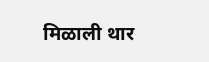मिळाली थार